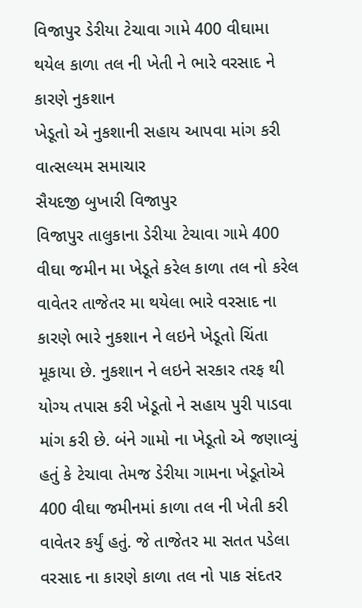વિજાપુર ડેરીયા ટેચાવા ગામે 400 વીઘામા થયેલ કાળા તલ ની ખેતી ને ભારે વરસાદ ને કારણે નુકશાન
ખેડૂતો એ નુકશાની સહાય આપવા માંગ કરી
વાત્સલ્યમ સમાચાર
સૈયદજી બુખારી વિજાપુર
વિજાપુર તાલુકાના ડેરીયા ટેચાવા ગામે 400 વીઘા જમીન મા ખેડૂતે કરેલ કાળા તલ નો કરેલ વાવેતર તાજેતર મા થયેલા ભારે વરસાદ ના કારણે ભારે નુકશાન ને લઇને ખેડૂતો ચિંતા મૂકાયા છે. નુકશાન ને લઇને સરકાર તરફ થી યોગ્ય તપાસ કરી ખેડૂતો ને સહાય પુરી પાડવા માંગ કરી છે. બંને ગામો ના ખેડૂતો એ જણાવ્યું હતું કે ટેચાવા તેમજ ડેરીયા ગામના ખેડૂતોએ 400 વીઘા જમીનમાં કાળા તલ ની ખેતી કરી વાવેતર કર્યું હતું. જે તાજેતર મા સતત પડેલા વરસાદ ના કારણે કાળા તલ નો પાક સંદતર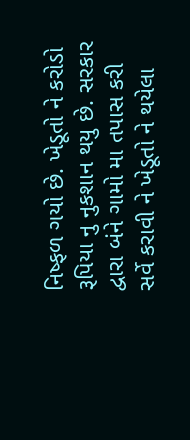નિષ્ફળ ગયો છે. ખેડૂતો ને કરોડો રૂપિયા નુ નુકશાન થયુ છે. સરકાર દ્વારા બંને ગામો મા તપાસ કરી સર્વે કરાવી ને ખેડૂતો ને થયેલા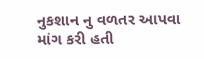નુકશાન નુ વળતર આપવા માંગ કરી હતી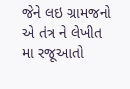જેને લઇ ગ્રામજનો એ તંત્ર ને લેખીત મા રજૂઆતો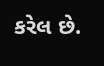કરેલ છે.